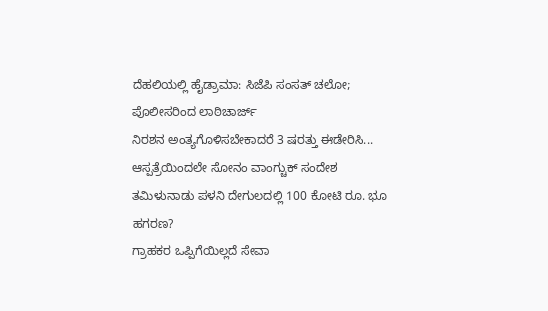ದೆಹಲಿಯಲ್ಲಿ ಹೈಡ್ರಾಮಾ: ಸಿಜೆಪಿ ಸಂಸತ್ ಚಲೋ; ಪೊಲೀಸರಿಂದ ಲಾಠಿಚಾರ್ಜ್
ನಿರಶನ ಅಂತ್ಯಗೊಳಿಸಬೇಕಾದರೆ 3 ಷರತ್ತು ಈಡೇರಿಸಿ... ಆಸ್ಪತ್ರೆಯಿಂದಲೇ ಸೋನಂ ವಾಂಗ್ಚುಕ್ ಸಂದೇಶ
ತಮಿಳುನಾಡು ಪಳನಿ ದೇಗುಲದಲ್ಲಿ 100 ಕೋಟಿ ರೂ. ಭೂ ಹಗರಣ?
ಗ್ರಾಹಕರ ಒಪ್ಪಿಗೆಯಿಲ್ಲದೆ ಸೇವಾ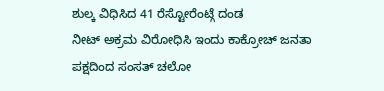ಶುಲ್ಕ ವಿಧಿಸಿದ 41 ರೆಸ್ಟೋರೆಂಟ್ಗೆ ದಂಡ
ನೀಟ್ ಅಕ್ರಮ ವಿರೋಧಿಸಿ ಇಂದು ಕಾಕ್ರೋಚ್ ಜನತಾ ಪಕ್ಷದಿಂದ ಸಂಸತ್ ಚಲೋ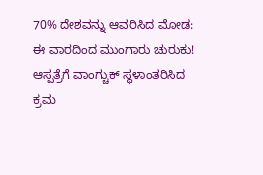70% ದೇಶವನ್ನು ಆವರಿಸಿದ ಮೋಡ: ಈ ವಾರದಿಂದ ಮುಂಗಾರು ಚುರುಕು!
ಆಸ್ಪತ್ರೆಗೆ ವಾಂಗ್ಚುಕ್ ಸ್ಥಳಾಂತರಿಸಿದ ಕ್ರಮ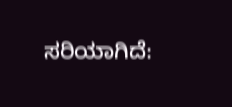ಸರಿಯಾಗಿದೆ: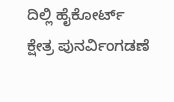ದಿಲ್ಲಿ ಹೈಕೋರ್ಟ್
ಕ್ಷೇತ್ರ ಪುನರ್ವಿಂಗಡಣೆ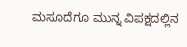ಮಸೂದೆಗೂ ಮುನ್ನ ವಿಪಕ್ಷದಲ್ಲಿನ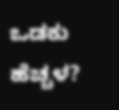ಒಡಕು ಹೆಚ್ಚಳ?